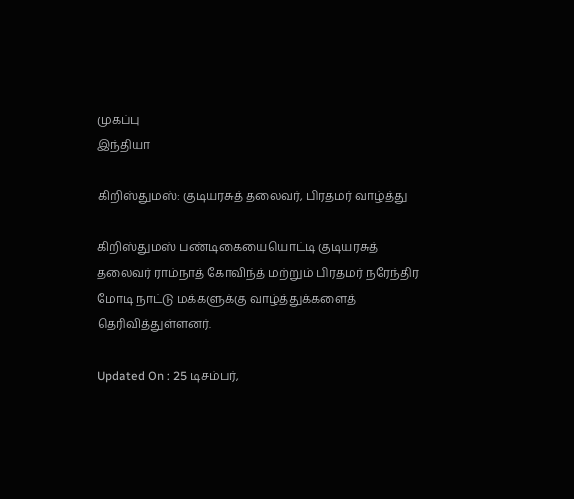முகப்பு
இந்தியா

கிறிஸ்துமஸ்: குடியரசுத் தலைவர், பிரதமர் வாழ்த்து

கிறிஸ்துமஸ் பண்டிகையையொட்டி குடியரசுத் தலைவர் ராம்நாத் கோவிந்த் மற்றும் பிரதமர் நரேந்திர மோடி நாட்டு மக்களுக்கு வாழ்த்துக்களைத் தெரிவித்துள்ளனர்.

Updated On : 25 டிசம்பர்,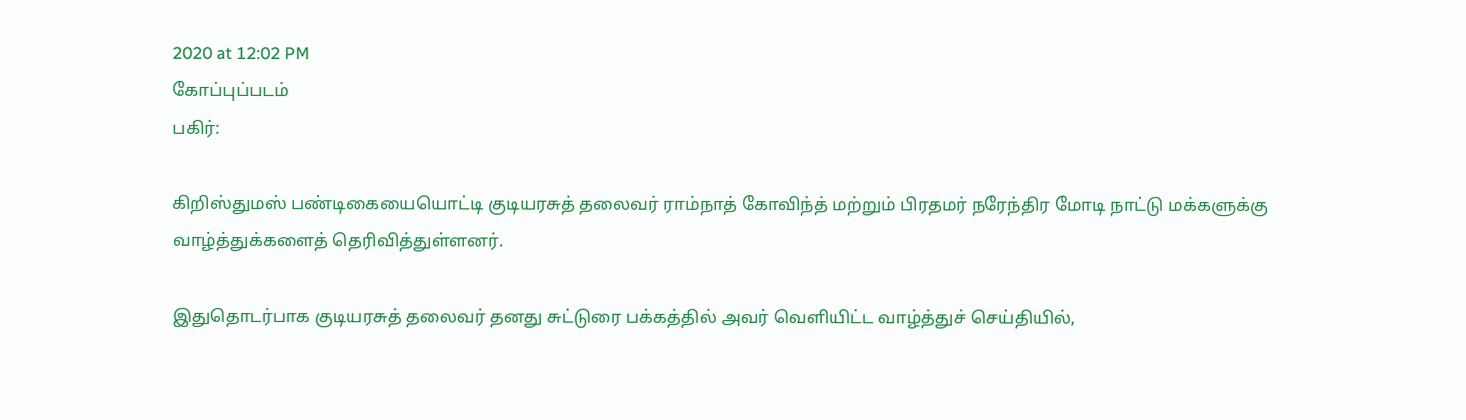2020 at 12:02 PM
கோப்புப்படம்
பகிர்:

கிறிஸ்துமஸ் பண்டிகையையொட்டி குடியரசுத் தலைவர் ராம்நாத் கோவிந்த் மற்றும் பிரதமர் நரேந்திர மோடி நாட்டு மக்களுக்கு வாழ்த்துக்களைத் தெரிவித்துள்ளனர்.

இதுதொடர்பாக குடியரசுத் தலைவர் தனது சுட்டுரை பக்கத்தில் அவர் வெளியிட்ட வாழ்த்துச் செய்தியில்,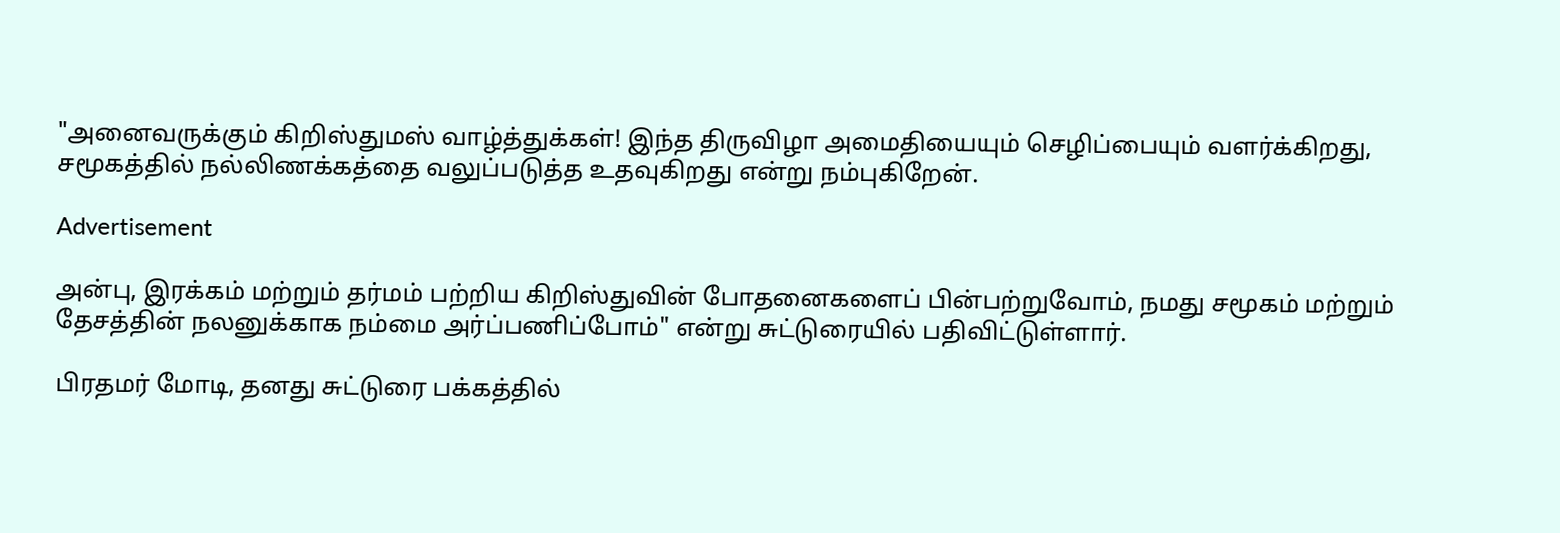"அனைவருக்கும் கிறிஸ்துமஸ் வாழ்த்துக்கள்! இந்த திருவிழா அமைதியையும் செழிப்பையும் வளர்க்கிறது, சமூகத்தில் நல்லிணக்கத்தை வலுப்படுத்த உதவுகிறது என்று நம்புகிறேன்.

Advertisement

அன்பு, இரக்கம் மற்றும் தர்மம் பற்றிய கிறிஸ்துவின் போதனைகளைப் பின்பற்றுவோம், நமது சமூகம் மற்றும் தேசத்தின் நலனுக்காக நம்மை அர்ப்பணிப்போம்" என்று சுட்டுரையில் பதிவிட்டுள்ளார்.

பிரதமர் மோடி, தனது சுட்டுரை பக்கத்தில்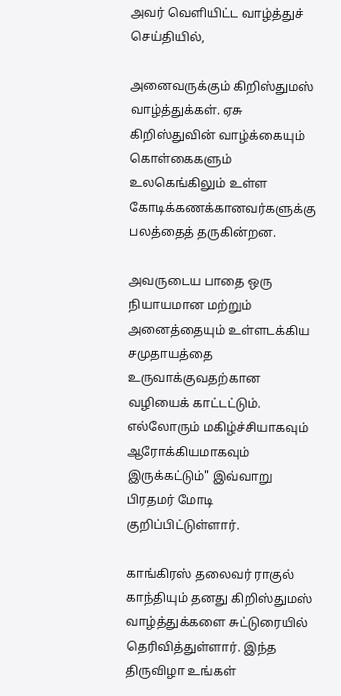அவர் வெளியிட்ட வாழ்த்துச் செய்தியில்,

அனைவருக்கும் கிறிஸ்துமஸ் வாழ்த்துக்கள். ஏசு கிறிஸ்துவின் வாழ்க்கையும் கொள்கைகளும் உலகெங்கிலும் உள்ள கோடிக்கணக்கானவர்களுக்கு பலத்தைத் தருகின்றன.

அவருடைய பாதை ஒரு நியாயமான மற்றும் அனைத்தையும் உள்ளடக்கிய சமுதாயத்தை உருவாக்குவதற்கான வழியைக் காட்டட்டும். எல்லோரும் மகிழ்ச்சியாகவும் ஆரோக்கியமாகவும் இருக்கட்டும்" இவ்வாறு பிரதமர் மோடி குறிப்பிட்டுள்ளார்.

காங்கிரஸ் தலைவர் ராகுல் காந்தியும் தனது கிறிஸ்துமஸ் வாழ்த்துக்களை சுட்டுரையில் தெரிவித்துள்ளார். இந்த திருவிழா உங்கள்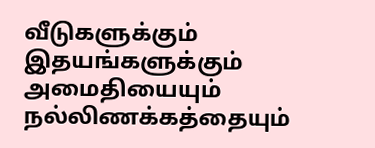வீடுகளுக்கும் இதயங்களுக்கும் அமைதியையும் நல்லிணக்கத்தையும்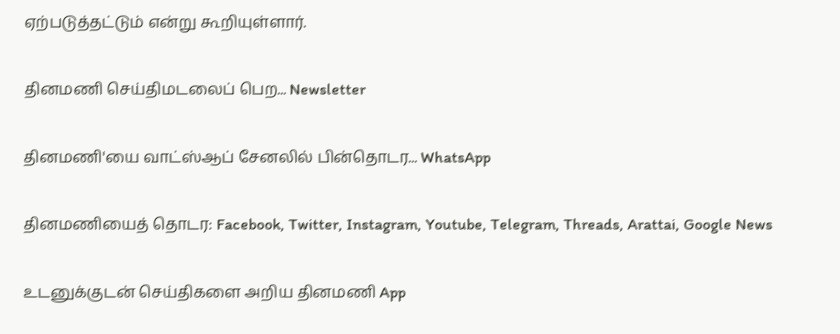ஏற்படுத்தட்டும் என்று கூறியுள்ளார்.

தினமணி செய்திமடலைப் பெற... Newsletter

தினமணி'யை வாட்ஸ்ஆப் சேனலில் பின்தொடர... WhatsApp

தினமணியைத் தொடர: Facebook, Twitter, Instagram, Youtube, Telegram, Threads, Arattai, Google News

உடனுக்குடன் செய்திகளை அறிய தினமணி App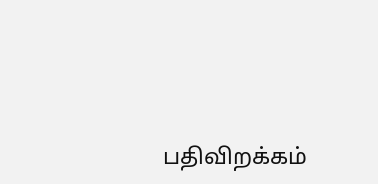பதிவிறக்கம்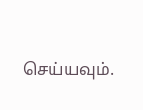செய்யவும்.